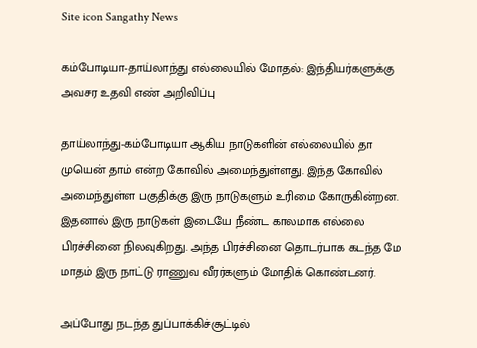Site icon Sangathy News

கம்போடியா-தாய்லாந்து எல்லையில் மோதல்: இந்தியர்களுக்கு அவசர உதவி எண் அறிவிப்பு

தாய்லாந்து-கம்போடியா ஆகிய நாடுகளின் எல்லையில் தா முயென் தாம் என்ற கோவில் அமைந்துள்ளது. இந்த கோவில் அமைந்துள்ள பகுதிக்கு இரு நாடுகளும் உரிமை கோருகின்றன. இதனால் இரு நாடுகள் இடையே நீண்ட காலமாக எல்லை பிரச்சினை நிலவுகிறது. அந்த பிரச்சினை தொடர்பாக கடந்த மே மாதம் இரு நாட்டு ராணுவ வீரர்களும் மோதிக் கொண்டனர்.

அப்போது நடந்த துப்பாக்கிச்சூட்டில்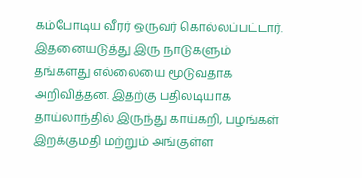கம்போடிய வீரர் ஒருவர் கொல்லப்பட்டார். இதனையடுத்து இரு நாடுகளும் தங்களது எல்லையை மூடுவதாக அறிவித்தன. இதற்கு பதிலடியாக தாய்லாந்தில் இருந்து காய்கறி, பழங்கள் இறக்குமதி மற்றும் அங்குள்ள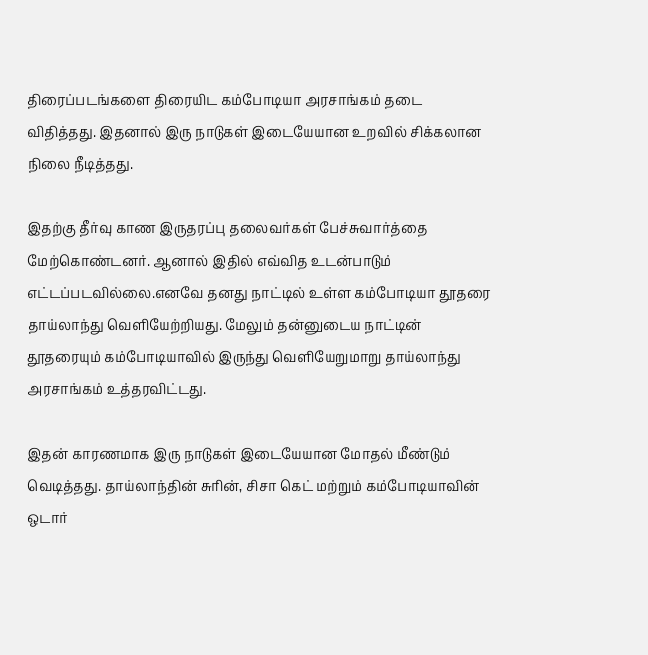திரைப்படங்களை திரையிட கம்போடியா அரசாங்கம் தடை விதித்தது. இதனால் இரு நாடுகள் இடையேயான உறவில் சிக்கலான நிலை நீடித்தது.

இதற்கு தீர்வு காண இருதரப்பு தலைவர்கள் பேச்சுவார்த்தை மேற்கொண்டனர். ஆனால் இதில் எவ்வித உடன்பாடும் எட்டப்படவில்லை.எனவே தனது நாட்டில் உள்ள கம்போடியா தூதரை தாய்லாந்து வெளியேற்றியது. மேலும் தன்னுடைய நாட்டின் தூதரையும் கம்போடியாவில் இருந்து வெளியேறுமாறு தாய்லாந்து அரசாங்கம் உத்தரவிட்டது.

இதன் காரணமாக இரு நாடுகள் இடையேயான மோதல் மீண்டும் வெடித்தது. தாய்லாந்தின் சுரின், சிசா கெட் மற்றும் கம்போடியாவின் ஒடார்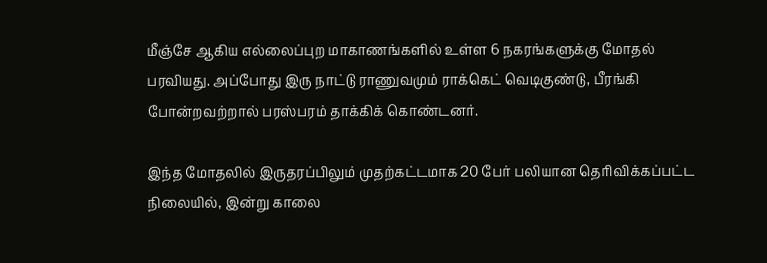மீஞ்சே ஆகிய எல்லைப்புற மாகாணங்களில் உள்ள 6 நகரங்களுக்கு மோதல் பரவியது. அப்போது இரு நாட்டு ராணுவமும் ராக்கெட் வெடிகுண்டு, பீரங்கி போன்றவற்றால் பரஸ்பரம் தாக்கிக் கொண்டனர்.

இந்த மோதலில் இருதரப்பிலும் முதற்கட்டமாக 20 பேர் பலியான தெரிவிக்கப்பட்ட நிலையில், இன்று காலை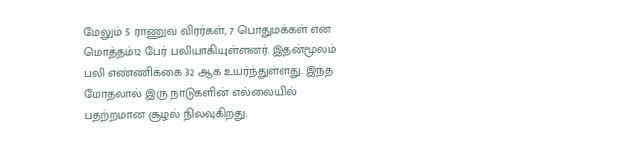மேலும் 5 ராணுவ விரர்கள், 7 பொதுமக்கள் என மொத்தம்12 பேர் பலியாகியுள்ளனர். இதன்மூலம் பலி எண்ணிக்கை 32 ஆக உயர்ந்துள்ளது. இந்த மோதலால் இரு நாடுகளின் எல்லையில் பதற்றமான சூழல் நிலவுகிறது.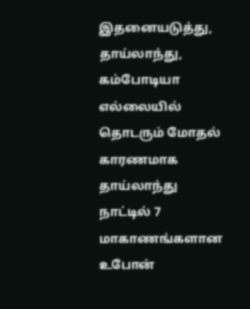இதனையடுத்து, தாய்லாந்து, கம்போடியா எல்லையில் தொடரும் மோதல் காரணமாக தாய்லாந்து நாட்டில் 7 மாகாணங்களான உபோன்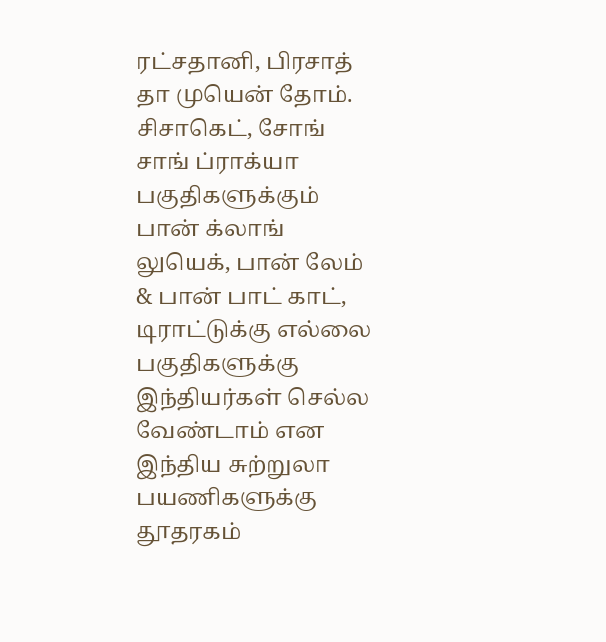ரட்சதானி, பிரசாத் தா முயென் தோம். சிசாகெட், சோங் சாங் ப்ராக்யா பகுதிகளுக்கும் பான் க்லாங் லுயெக், பான் லேம் & பான் பாட் காட், டிராட்டுக்கு எல்லை பகுதிகளுக்கு இந்தியர்கள் செல்ல வேண்டாம் என இந்திய சுற்றுலா பயணிகளுக்கு தூதரகம்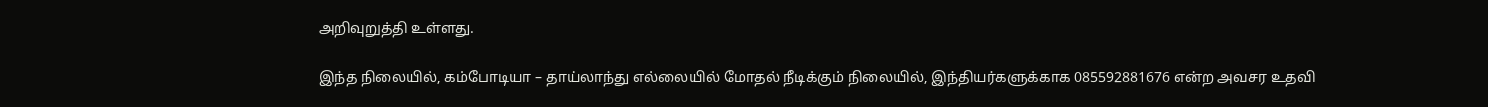அறிவுறுத்தி உள்ளது.

இந்த நிலையில், கம்போடியா – தாய்லாந்து எல்லையில் மோதல் நீடிக்கும் நிலையில், இந்தியர்களுக்காக 085592881676 என்ற அவசர உதவி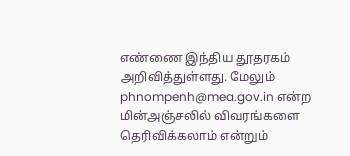எண்ணை இந்திய தூதரகம் அறிவித்துள்ளது. மேலும் phnompenh@mea.gov.in என்ற மின்அஞ்சலில் விவரங்களை தெரிவிக்கலாம் என்றும்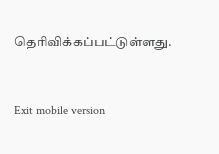தெரிவிக்கப்பட்டுள்ளது.



Exit mobile version